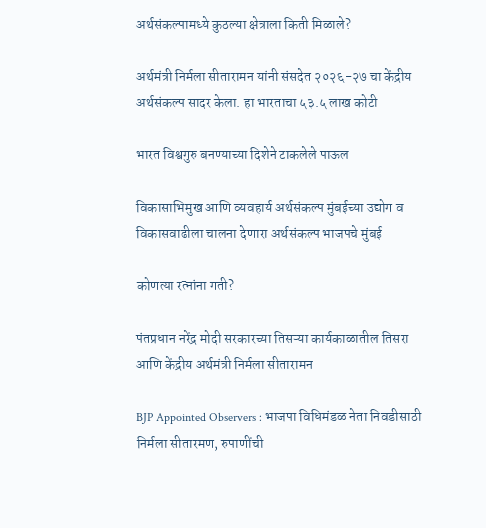अर्थसंकल्पामध्ये कुठल्या क्षेत्राला किती मिळाले?

अर्थमंत्री निर्मला सीतारामन यांनी संसदेत २०२६-२७ चा केंद्रीय अर्थसंकल्प सादर केला. हा भारताचा ५३.५ लाख कोटी

भारत विश्वगुरु बनण्याच्या दिशेने टाकलेले पाऊल

विकासाभिमुख आणि व्यवहार्य अर्थसंकल्प मुंबईच्या उद्योग व विकासवाढीला चालना देणारा अर्थसंकल्प भाजपचे मुंबई

कोणत्या रत्नांना गती?

पंतप्रधान नरेंद्र मोदी सरकारच्या तिसऱ्या कार्यकाळातील तिसरा आणि केंद्रीय अर्थमंत्री निर्मला सीतारामन

BJP Appointed Observers : भाजपा विधिमंडळ नेता निवडीसाठी निर्मला सीतारमण, रुपाणींची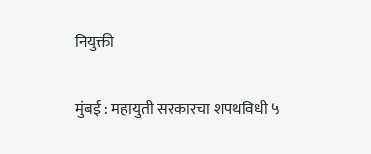नियुक्ती

मुंबई : महायुती सरकारचा शपथविधी ५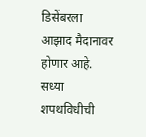डिसेंबरला आझाद मैदानावर होणार आहे. सध्या शपथविधीची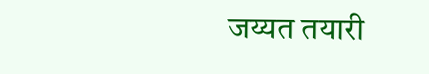जय्यत तयारी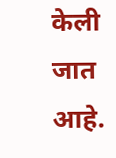केली जात आहे.